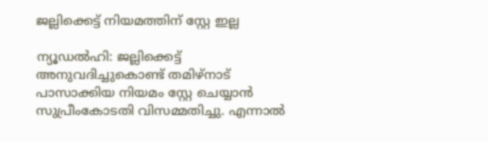ജല്ലിക്കെട്ട് നിയമത്തിന് സ്റ്റേ ഇല്ല

ന്യൂഡല്‍ഹി: ജല്ലിക്കെട്ട് അനുവദിച്ചുകൊണ്ട് തമിഴ്‌നാട് പാസാക്കിയ നിയമം സ്റ്റേ ചെയ്യാന്‍ സുപ്രീംകോടതി വിസമ്മതിച്ചു. എന്നാല്‍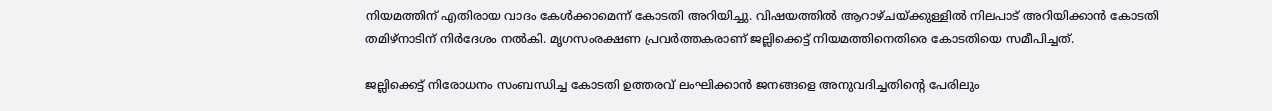നിയമത്തിന് എതിരായ വാദം കേള്‍ക്കാമെന്ന് കോടതി അറിയിച്ചു. വിഷയത്തില്‍ ആറാഴ്ചയ്ക്കുള്ളില്‍ നിലപാട് അറിയിക്കാന്‍ കോടതി തമിഴ്‌നാടിന് നിര്‍ദേശം നല്‍കി. മൃഗസംരക്ഷണ പ്രവര്‍ത്തകരാണ് ജല്ലിക്കെട്ട് നിയമത്തിനെതിരെ കോടതിയെ സമീപിച്ചത്.

ജല്ലിക്കെട്ട് നിരോധനം സംബന്ധിച്ച കോടതി ഉത്തരവ് ലംഘിക്കാന്‍ ജനങ്ങളെ അനുവദിച്ചതിന്റെ പേരിലും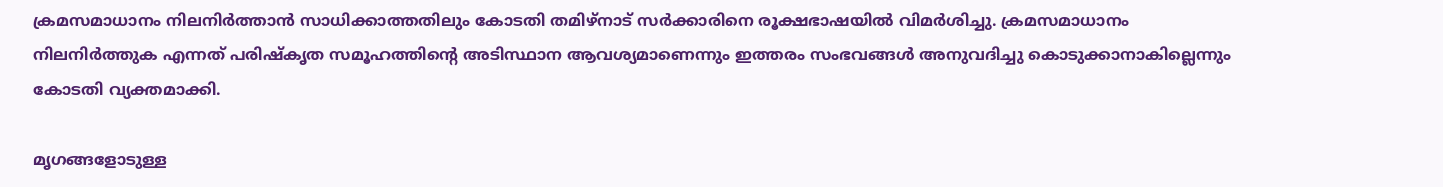ക്രമസമാധാനം നിലനിര്‍ത്താന്‍ സാധിക്കാത്തതിലും കോടതി തമിഴ്‌നാട് സര്‍ക്കാരിനെ രൂക്ഷഭാഷയില്‍ വിമര്‍ശിച്ചു. ക്രമസമാധാനം നിലനിര്‍ത്തുക എന്നത് പരിഷ്‌കൃത സമൂഹത്തിന്റെ അടിസ്ഥാന ആവശ്യമാണെന്നും ഇത്തരം സംഭവങ്ങള്‍ അനുവദിച്ചു കൊടുക്കാനാകില്ലെന്നും കോടതി വ്യക്തമാക്കി.

മൃഗങ്ങളോടുള്ള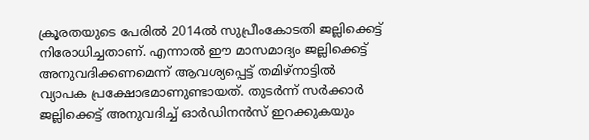ക്രൂരതയുടെ പേരില്‍ 2014ല്‍ സുപ്രീംകോടതി ജല്ലിക്കെട്ട് നിരോധിച്ചതാണ്. എന്നാല്‍ ഈ മാസമാദ്യം ജല്ലിക്കെട്ട് അനുവദിക്കണമെന്ന് ആവശ്യപ്പെട്ട് തമിഴ്‌നാട്ടില്‍ വ്യാപക പ്രക്ഷോഭമാണുണ്ടായത്. തുടര്‍ന്ന് സര്‍ക്കാര്‍ ജല്ലിക്കെട്ട് അനുവദിച്ച് ഓര്‍ഡിനന്‍സ് ഇറക്കുകയും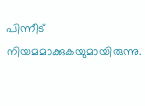പിന്നീട് നിയമമാക്കുകയുമായിരുന്നു.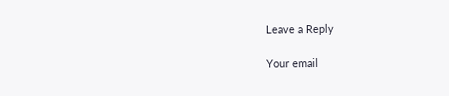Leave a Reply

Your email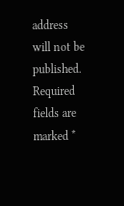address will not be published. Required fields are marked *